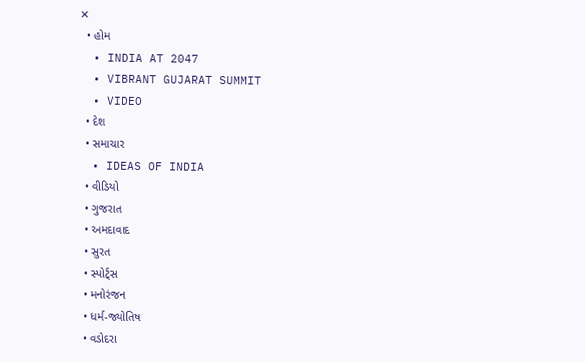✕
  • હોમ
  • INDIA AT 2047
  • VIBRANT GUJARAT SUMMIT
  • VIDEO
  • દેશ
  • સમાચાર
  • IDEAS OF INDIA
  • વીડિયો
  • ગુજરાત
  • અમદાવાદ
  • સુરત
  • સ્પોર્ટ્સ
  • મનોરંજન
  • ધર્મ-જ્યોતિષ
  • વડોદરા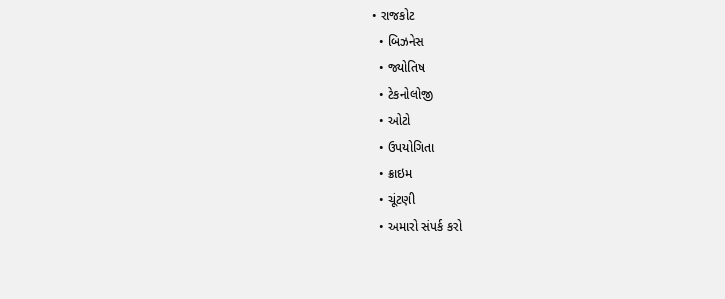• રાજકોટ
  • બિઝનેસ
  • જ્યોતિષ
  • ટેકનોલોજી
  • ઓટો
  • ઉપયોગિતા
  • ક્રાઇમ
  • ચૂંટણી
  • અમારો સંપર્ક કરો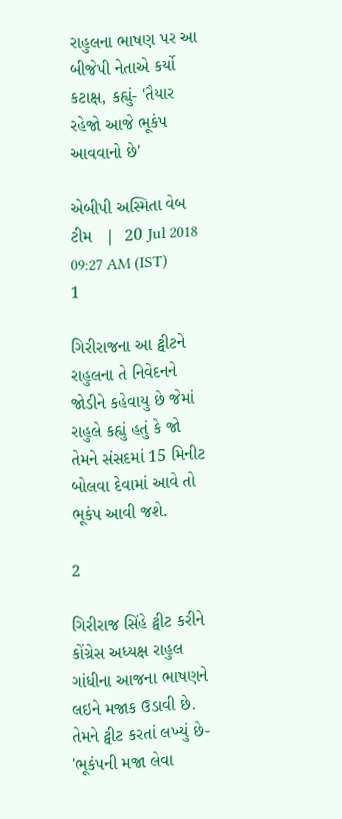રાહુલના ભાષણ પર આ બીજેપી નેતાએ કર્યો કટાક્ષ, કહ્યું- 'તૈયાર રહેજો આજે ભૂકંપ આવવાનો છે'

એબીપી અસ્મિતા વેબ ટીમ   |  20 Jul 2018 09:27 AM (IST)
1

ગિરીરાજના આ ટ્વીટને રાહુલના તે નિવેદનને જોડીને કહેવાયુ છે જેમાં રાહુલે કહ્યું હતું કે જો તેમને સંસદમાં 15 મિનીટ બોલવા દેવામાં આવે તો ભૂકંપ આવી જશે.

2

ગિરીરાજ સિંહે ટ્વીટ કરીને કોંગ્રેસ અધ્યક્ષ રાહુલ ગાંધીના આજના ભાષણને લઇને મજાક ઉડાવી છે. તેમને ટ્વીટ કરતાં લખ્યું છે- 'ભૂકંપની મજા લેવા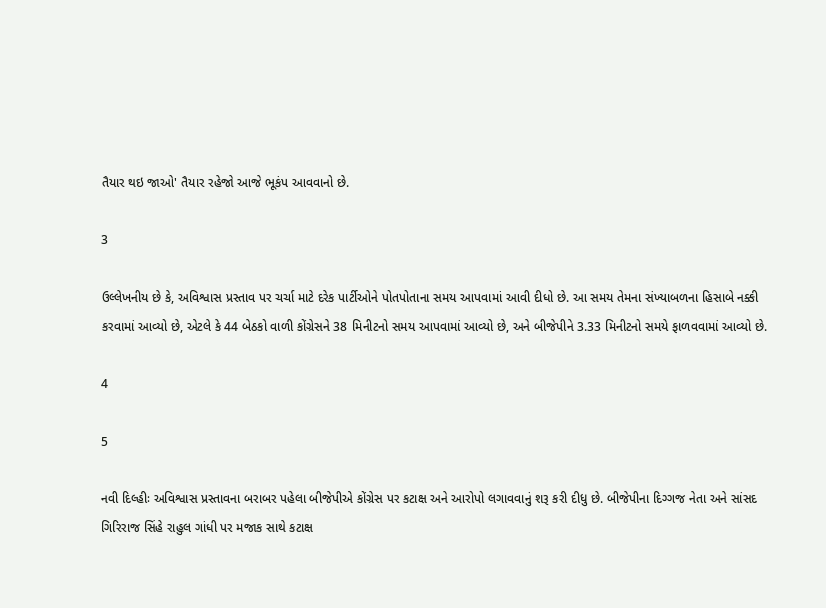તૈયાર થઇ જાઓ' તૈયાર રહેજો આજે ભૂકંપ આવવાનો છે.

3

ઉલ્લેખનીય છે કે, અવિશ્વાસ પ્રસ્તાવ પર ચર્ચા માટે દરેક પાર્ટીઓને પોતપોતાના સમય આપવામાં આવી દીધો છે. આ સમય તેમના સંખ્યાબળના હિસાબે નક્કી કરવામાં આવ્યો છે, એટલે કે 44 બેઠકો વાળી કોંગ્રેસને 38 મિનીટનો સમય આપવામાં આવ્યો છે, અને બીજેપીને 3.33 મિનીટનો સમયે ફાળવવામાં આવ્યો છે.

4

5

નવી દિલ્હીઃ અવિશ્વાસ પ્રસ્તાવના બરાબર પહેલા બીજેપીએ કોંગ્રેસ પર કટાક્ષ અને આરોપો લગાવવાનું શરૂ કરી દીધુ છે. બીજેપીના દિગ્ગજ નેતા અને સાંસદ ગિરિરાજ સિંહે રાહુલ ગાંધી પર મજાક સાથે કટાક્ષ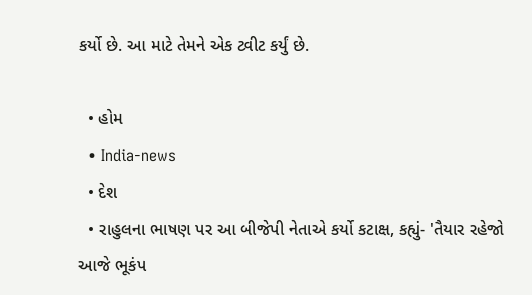કર્યો છે. આ માટે તેમને એક ટ્વીટ કર્યું છે.

  • હોમ
  • India-news
  • દેશ
  • રાહુલના ભાષણ પર આ બીજેપી નેતાએ કર્યો કટાક્ષ, કહ્યું- 'તૈયાર રહેજો આજે ભૂકંપ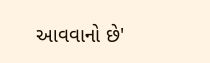આવવાનો છે'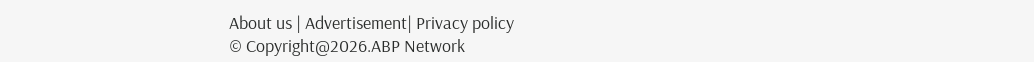About us | Advertisement| Privacy policy
© Copyright@2026.ABP Network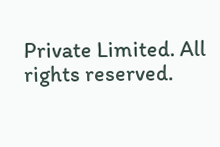Private Limited. All rights reserved.